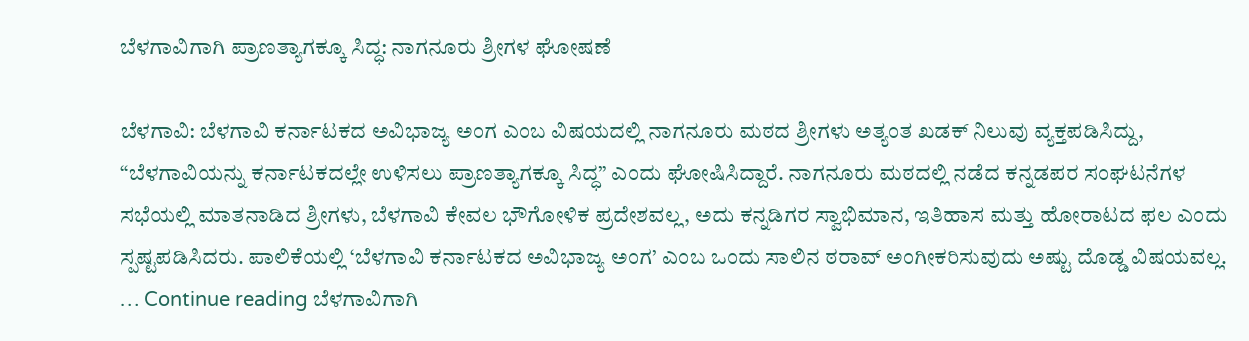ಬೆಳಗಾವಿಗಾಗಿ ಪ್ರಾಣತ್ಯಾಗಕ್ಕೂ ಸಿದ್ಧ: ನಾಗನೂರು ಶ್ರೀಗಳ ಘೋಷಣೆ

ಬೆಳಗಾವಿ: ಬೆಳಗಾವಿ ಕರ್ನಾಟಕದ ಅವಿಭಾಜ್ಯ ಅಂಗ ಎಂಬ ವಿಷಯದಲ್ಲಿ ನಾಗನೂರು ಮಠದ ಶ್ರೀಗಳು ಅತ್ಯಂತ ಖಡಕ್ ನಿಲುವು ವ್ಯಕ್ತಪಡಿಸಿದ್ದು, “ಬೆಳಗಾವಿಯನ್ನು ಕರ್ನಾಟಕದಲ್ಲೇ ಉಳಿಸಲು ಪ್ರಾಣತ್ಯಾಗಕ್ಕೂ ಸಿದ್ಧ” ಎಂದು ಘೋಷಿಸಿದ್ದಾರೆ. ನಾಗನೂರು ಮಠದಲ್ಲಿ ನಡೆದ ಕನ್ನಡಪರ ಸಂಘಟನೆಗಳ ಸಭೆಯಲ್ಲಿ ಮಾತನಾಡಿದ ಶ್ರೀಗಳು, ಬೆಳಗಾವಿ ಕೇವಲ ಭೌಗೋಳಿಕ ಪ್ರದೇಶವಲ್ಲ, ಅದು ಕನ್ನಡಿಗರ ಸ್ವಾಭಿಮಾನ, ಇತಿಹಾಸ ಮತ್ತು ಹೋರಾಟದ ಫಲ ಎಂದು ಸ್ಪಷ್ಟಪಡಿಸಿದರು. ಪಾಲಿಕೆಯಲ್ಲಿ ‘ಬೆಳಗಾವಿ ಕರ್ನಾಟಕದ ಅವಿಭಾಜ್ಯ ಅಂಗ’ ಎಂಬ ಒಂದು ಸಾಲಿನ ಠರಾವ್ ಅಂಗೀಕರಿಸುವುದು ಅಷ್ಟು ದೊಡ್ಡ ವಿಷಯವಲ್ಲ. … Continue reading ಬೆಳಗಾವಿಗಾಗಿ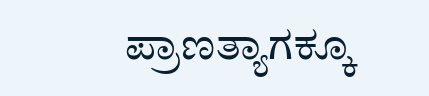ಪ್ರಾಣತ್ಯಾಗಕ್ಕೂ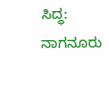ಸಿದ್ಧ: ನಾಗನೂರು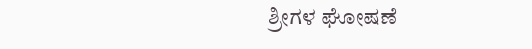ಶ್ರೀಗಳ ಘೋಷಣೆ